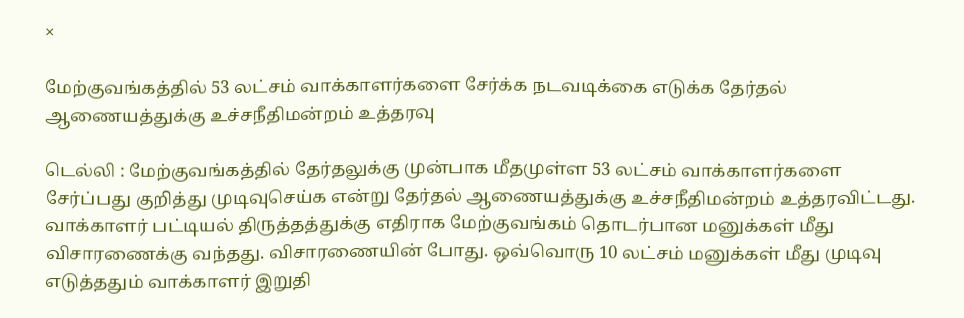×

மேற்குவங்கத்தில் 53 லட்சம் வாக்காளர்களை சேர்க்க நடவடிக்கை எடுக்க தேர்தல் ஆணையத்துக்கு உச்சநீதிமன்றம் உத்தரவு

டெல்லி : மேற்குவங்கத்தில் தேர்தலுக்கு முன்பாக மீதமுள்ள 53 லட்சம் வாக்காளர்களை சேர்ப்பது குறித்து முடிவுசெய்க என்று தேர்தல் ஆணையத்துக்கு உச்சநீதிமன்றம் உத்தரவிட்டது. வாக்காளர் பட்டியல் திருத்தத்துக்கு எதிராக மேற்குவங்கம் தொடர்பான மனுக்கள் மீது விசாரணைக்கு வந்தது. விசாரணையின் போது. ஒவ்வொரு 10 லட்சம் மனுக்கள் மீது முடிவு எடுத்ததும் வாக்காளர் இறுதி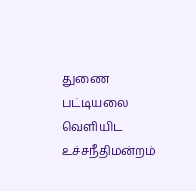துணை பட்டியலை வெளியிட உச்சநீதிமன்றம்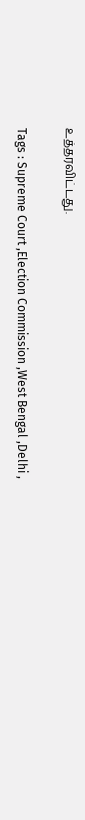உத்தரவிட்டது.

Tags : Supreme Court ,Election Commission ,West Bengal ,Delhi ,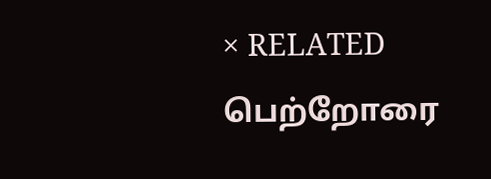× RELATED பெற்றோரை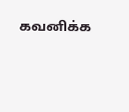கவனிக்க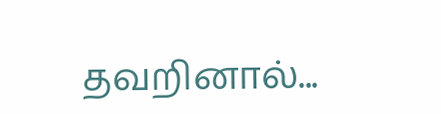தவறினால்...